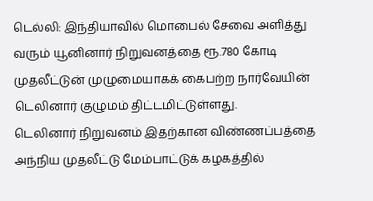டெல்லி: இந்தியாவில் மொபைல் சேவை அளித்து வரும் யூனினார் நிறுவனத்தை ரூ.780 கோடி முதலீட்டுன் முழுமையாகக் கைபற்ற நார்வேயின் டெலினார் குழுமம் திட்டமிட்டுள்ளது.
டெலினார் நிறுவனம் இதற்கான விண்ணப்பத்தை அந்நிய முதலீட்டு மேம்பாட்டுக் கழகத்தில்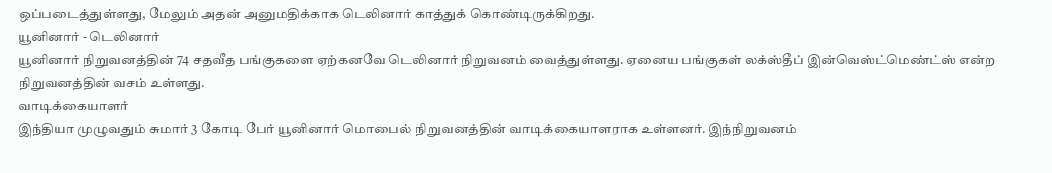ஒப்படைத்துள்ளது, மேலும் அதன் அனுமதிக்காக டெலினார் காத்துக் கொண்டிருக்கிறது.
யூனினார் - டெலினார்
யூனினார் நிறுவனத்தின் 74 சதவீத பங்குகளை ஏற்கனவே டெலினார் நிறுவனம் வைத்துள்ளது. ஏனைய பங்குகள் லக்ஸ்தீப் இன்வெஸ்ட்மெண்ட்ஸ் என்ற நிறுவனத்தின் வசம் உள்ளது.
வாடிக்கையாளர்
இந்தியா முழுவதும் சுமார் 3 கோடி பேர் யூனினார் மொபைல் நிறுவனத்தின் வாடிக்கையாளராக உள்ளனர். இந்நிறுவனம்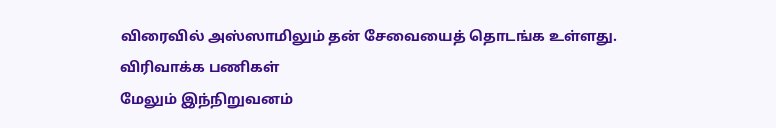விரைவில் அஸ்ஸாமிலும் தன் சேவையைத் தொடங்க உள்ளது.
விரிவாக்க பணிகள்
மேலும் இந்நிறுவனம்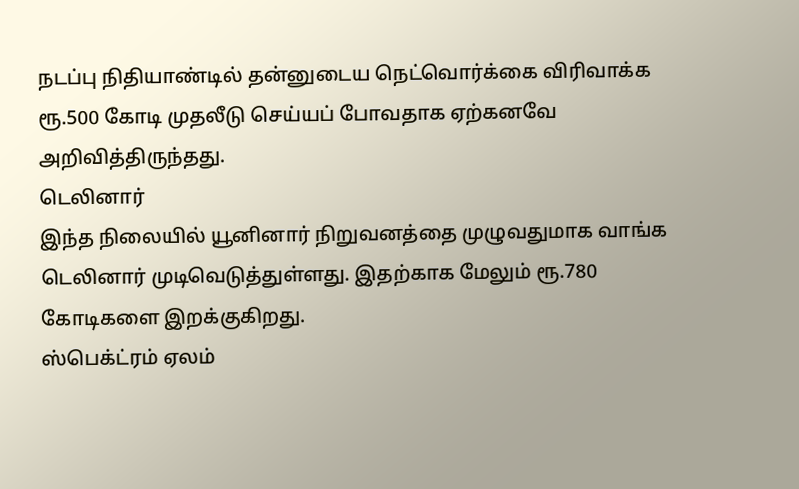நடப்பு நிதியாண்டில் தன்னுடைய நெட்வொர்க்கை விரிவாக்க ரூ.500 கோடி முதலீடு செய்யப் போவதாக ஏற்கனவே அறிவித்திருந்தது.
டெலினார்
இந்த நிலையில் யூனினார் நிறுவனத்தை முழுவதுமாக வாங்க டெலினார் முடிவெடுத்துள்ளது. இதற்காக மேலும் ரூ.780 கோடிகளை இறக்குகிறது.
ஸ்பெக்ட்ரம் ஏலம்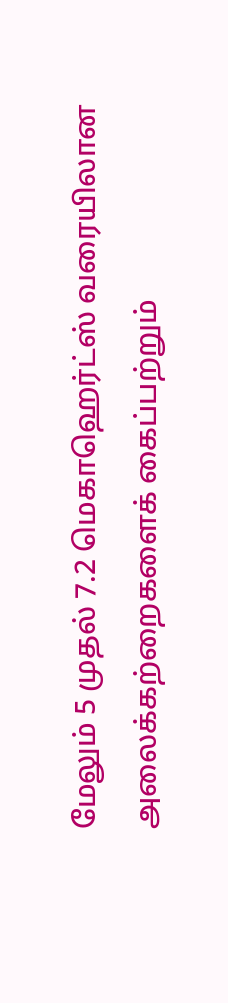மேலும் 5 முதல் 7.2 மெகாஹெர்ட்ஸ் வரையிலான அலைக்கற்றைகளைக் கைப்பற்றும்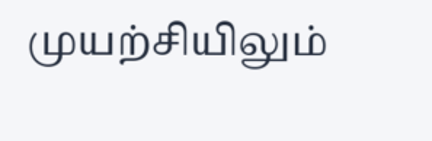முயற்சியிலும்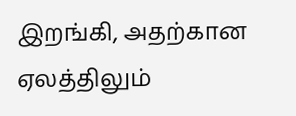இறங்கி, அதற்கான ஏலத்திலும்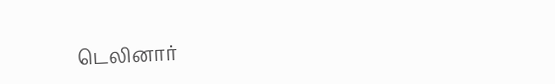டெலினார்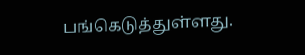பங்கெடுத்துள்ளது.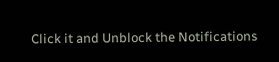Click it and Unblock the Notifications